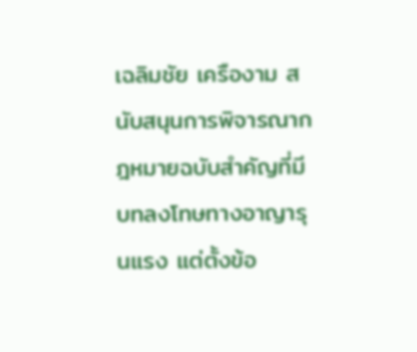เฉลิมชัย เครืองาม สนับสนุนการพิจารณากฎหมายฉบับสำคัญที่มีบทลงโทษทางอาญารุนแรง แต่ตั้งข้อ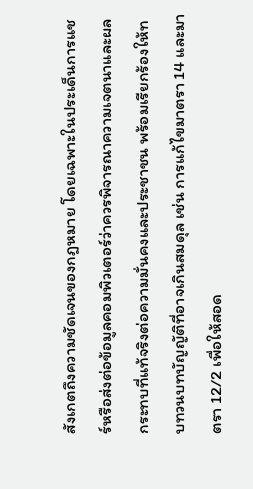สังเกตถึงความชัดเจนของกฎหมาย โดยเฉพาะในประเด็นการแชร์หรือส่งต่อข้อมูลคอมพิวเตอร์ว่าควรพิจารณาความเจตนาและผลกระทบที่แท้จริงต่อความมั่นคงและประชาชน พร้อมเรียกร้องให้ทบทวนบทบัญญัติที่อาจเกินสมดุล เช่น การแก้ไขมาตรา 14 และมาตรา 12/2 เพื่อให้สอด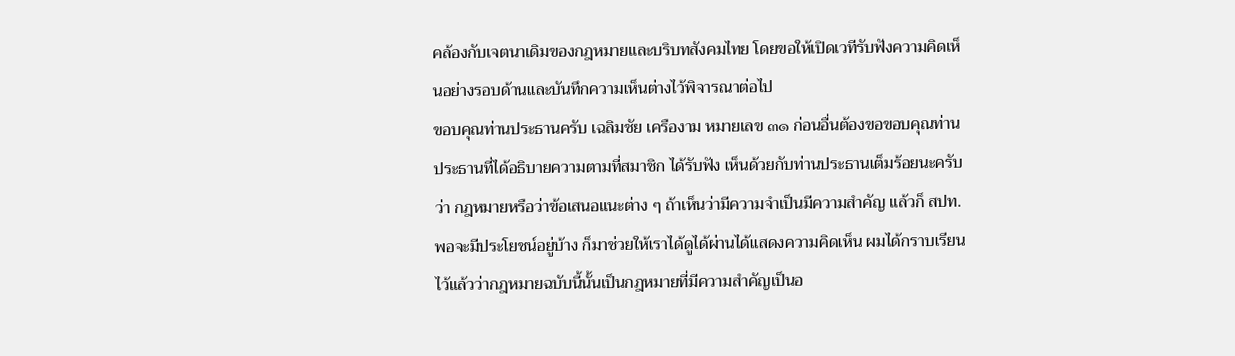คล้องกับเจตนาเดิมของกฎหมายและบริบทสังคมไทย โดยขอให้เปิดเวทีรับฟังความคิดเห็นอย่างรอบด้านและบันทึกความเห็นต่างไว้พิจารณาต่อไป
ขอบคุณท่านประธานครับ เฉลิมชัย เครืองาม หมายเลข ๓๑ ก่อนอื่นต้องขอขอบคุณท่านประธานที่ได้อธิบายความตามที่สมาชิก ได้รับฟัง เห็นด้วยกับท่านประธานเต็มร้อยนะครับว่า กฎหมายหรือว่าข้อเสนอแนะต่าง ๆ ถ้าเห็นว่ามีความจําเป็นมีความสําคัญ แล้วก็ สปท. พอจะมีประโยชน์อยู่บ้าง ก็มาช่วยให้เราได้ดูได้ผ่านได้แสดงความคิดเห็น ผมได้กราบเรียน ไว้แล้วว่ากฎหมายฉบับนี้นั้นเป็นกฎหมายที่มีความสําคัญเป็นอ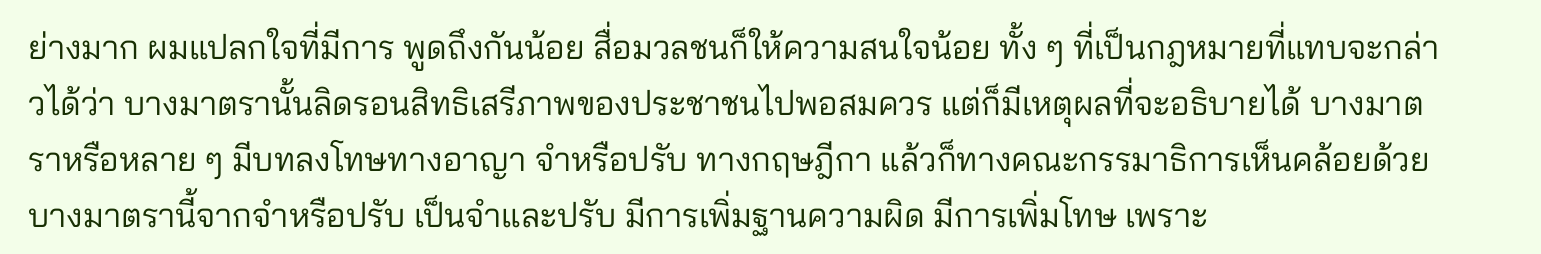ย่างมาก ผมแปลกใจที่มีการ พูดถึงกันน้อย สื่อมวลชนก็ให้ความสนใจน้อย ทั้ง ๆ ที่เป็นกฎหมายที่แทบจะกล่าวได้ว่า บางมาตรานั้นลิดรอนสิทธิเสรีภาพของประชาชนไปพอสมควร แต่ก็มีเหตุผลที่จะอธิบายได้ บางมาตราหรือหลาย ๆ มีบทลงโทษทางอาญา จําหรือปรับ ทางกฤษฎีกา แล้วก็ทางคณะกรรมาธิการเห็นคล้อยด้วย บางมาตรานี้จากจําหรือปรับ เป็นจําและปรับ มีการเพิ่มฐานความผิด มีการเพิ่มโทษ เพราะ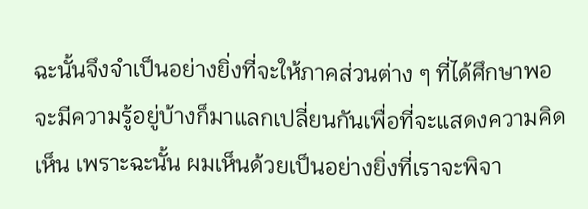ฉะนั้นจึงจําเป็นอย่างยิ่งที่จะให้ภาคส่วนต่าง ๆ ที่ได้ศึกษาพอจะมีความรู้อยู่บ้างก็มาแลกเปลี่ยนกันเพื่อที่จะแสดงความคิดเห็น เพราะฉะนั้น ผมเห็นด้วยเป็นอย่างยิ่งที่เราจะพิจา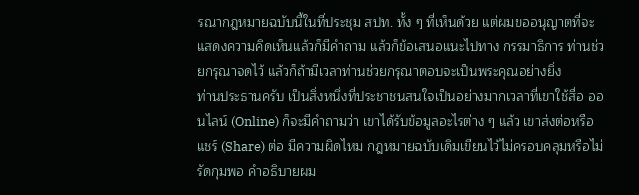รณากฎหมายฉบับนี้ในที่ประชุม สปท. ทั้ง ๆ ที่เห็นด้วย แต่ผมขออนุญาตที่จะแสดงความคิดเห็นแล้วก็มีคําถาม แล้วก็ข้อเสนอแนะไปทาง กรรมาธิการ ท่านช่วยกรุณาจดไว้ แล้วก็ถ้ามีเวลาท่านช่วยกรุณาตอบจะเป็นพระคุณอย่างยิ่ง
ท่านประธานครับ เป็นสิ่งหนึ่งที่ประชาชนสนใจเป็นอย่างมากเวลาที่เขาใช้สื่อ ออนไลน์ (Online) ก็จะมีคําถามว่า เขาได้รับข้อมูลอะไรต่าง ๆ แล้ว เขาส่งต่อหรือแชร์ (Share) ต่อ มีความผิดไหม กฎหมายฉบับเดิมเขียนไว้ไม่ครอบคลุมหรือไม่รัดกุมพอ คําอธิบายผม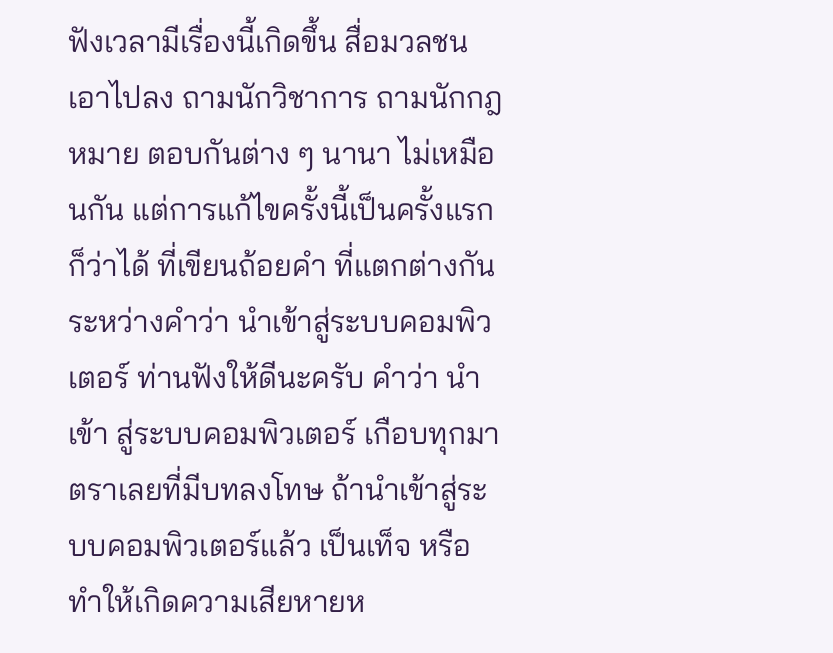ฟังเวลามีเรื่องนี้เกิดขึ้น สื่อมวลชนเอาไปลง ถามนักวิชาการ ถามนักกฎหมาย ตอบกันต่าง ๆ นานา ไม่เหมือนกัน แต่การแก้ไขครั้งนี้เป็นครั้งแรกก็ว่าได้ ที่เขียนถ้อยคํา ที่แตกต่างกัน ระหว่างคําว่า นําเข้าสู่ระบบคอมพิวเตอร์ ท่านฟังให้ดีนะครับ คําว่า นําเข้า สู่ระบบคอมพิวเตอร์ เกือบทุกมาตราเลยที่มีบทลงโทษ ถ้านําเข้าสู่ระบบคอมพิวเตอร์แล้ว เป็นเท็จ หรือทําให้เกิดความเสียหายห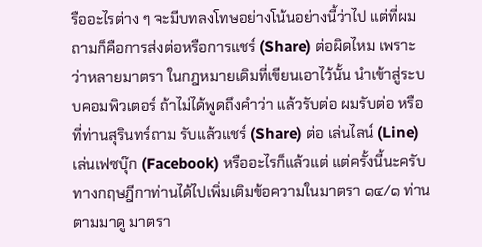รืออะไรต่าง ๆ จะมีบทลงโทษอย่างโน้นอย่างนี้ว่าไป แต่ที่ผมถามก็คือการส่งต่อหรือการแชร์ (Share) ต่อผิดไหม เพราะว่าหลายมาตรา ในกฎหมายเดิมที่เขียนเอาไว้นั้น นําเข้าสู่ระบบคอมพิวเตอร์ ถ้าไม่ได้พูดถึงคําว่า แล้วรับต่อ ผมรับต่อ หรือที่ท่านสุรินทร์ถาม รับแล้วแชร์ (Share) ต่อ เล่นไลน์ (Line) เล่นเฟซบุ๊ก (Facebook) หรืออะไรก็แล้วแต่ แต่ครั้งนี้นะครับทางกฤษฎีกาท่านได้ไปเพิ่มเติมข้อความในมาตรา ๑๔/๑ ท่านตามมาดู มาตรา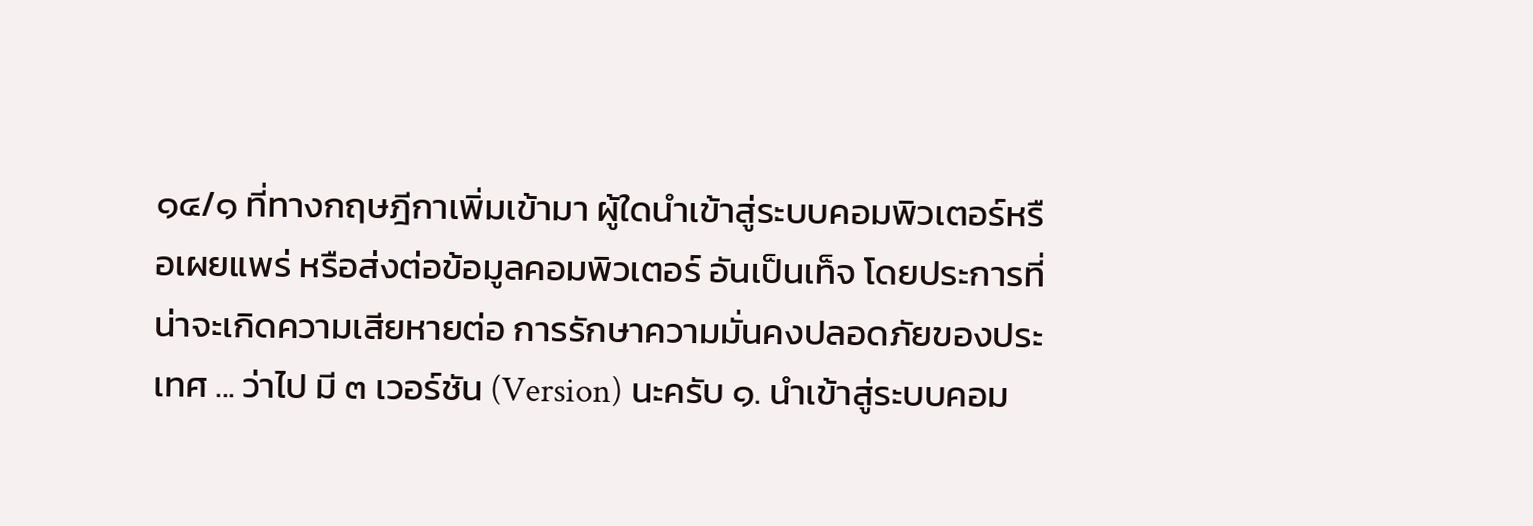๑๔/๑ ที่ทางกฤษฎีกาเพิ่มเข้ามา ผู้ใดนําเข้าสู่ระบบคอมพิวเตอร์หรือเผยแพร่ หรือส่งต่อข้อมูลคอมพิวเตอร์ อันเป็นเท็จ โดยประการที่น่าจะเกิดความเสียหายต่อ การรักษาความมั่นคงปลอดภัยของประเทศ ... ว่าไป มี ๓ เวอร์ชัน (Version) นะครับ ๑. นําเข้าสู่ระบบคอม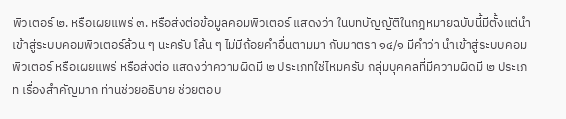พิวเตอร์ ๒. หรือเผยแพร่ ๓. หรือส่งต่อข้อมูลคอมพิวเตอร์ แสดงว่า ในบทบัญญัติในกฎหมายฉบับนี้มีตั้งแต่นําเข้าสู่ระบบคอมพิวเตอร์ล้วน ๆ นะครับ โล้น ๆ ไม่มีถ้อยคําอื่นตามมา กับมาตรา ๑๔/๑ มีคําว่า นําเข้าสู่ระบบคอมพิวเตอร์ หรือเผยแพร่ หรือส่งต่อ แสดงว่าความผิดมี ๒ ประเภทใช่ไหมครับ กลุ่มบุคคลที่มีความผิดมี ๒ ประเภท เรื่องสําคัญมาก ท่านช่วยอธิบาย ช่วยตอบ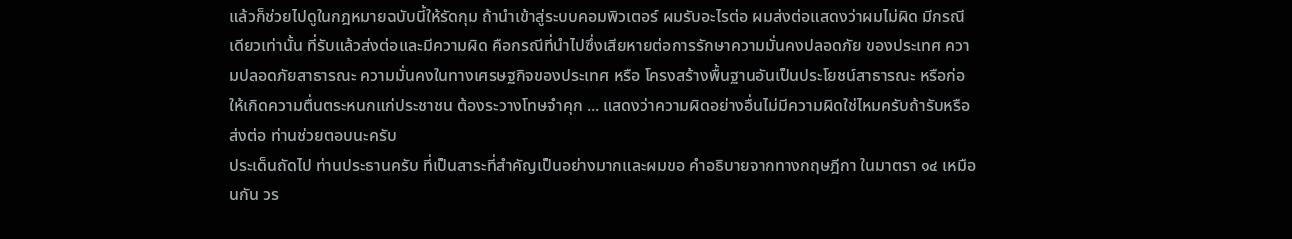แล้วก็ช่วยไปดูในกฎหมายฉบับนี้ให้รัดกุม ถ้านําเข้าสู่ระบบคอมพิวเตอร์ ผมรับอะไรต่อ ผมส่งต่อแสดงว่าผมไม่ผิด มีกรณีเดียวเท่านั้น ที่รับแล้วส่งต่อและมีความผิด คือกรณีที่นําไปซึ่งเสียหายต่อการรักษาความมั่นคงปลอดภัย ของประเทศ ความปลอดภัยสาธารณะ ความมั่นคงในทางเศรษฐกิจของประเทศ หรือ โครงสร้างพื้นฐานอันเป็นประโยชน์สาธารณะ หรือก่อให้เกิดความตื่นตระหนกแก่ประชาชน ต้องระวางโทษจําคุก ... แสดงว่าความผิดอย่างอื่นไม่มีความผิดใช่ไหมครับถ้ารับหรือ ส่งต่อ ท่านช่วยตอบนะครับ
ประเด็นถัดไป ท่านประธานครับ ที่เป็นสาระที่สําคัญเป็นอย่างมากและผมขอ คําอธิบายจากทางกฤษฎีกา ในมาตรา ๑๔ เหมือนกัน วร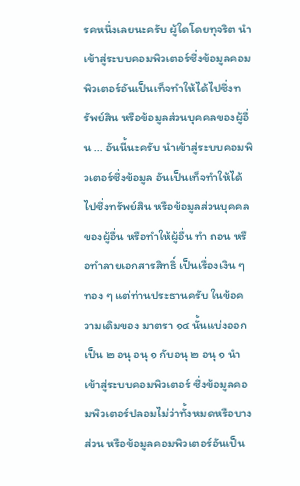รคหนึ่งเลยนะครับ ผู้ใดโดยทุจริต นําเข้าสู่ระบบคอมพิวเตอร์ซึ่งข้อมูลคอมพิวเตอร์อันเป็นเท็จทําให้ได้ไปซึ่งทรัพย์สิน หรือข้อมูลส่วนบุคคลของผู้อื่น ... อันนี้นะครับ นําเข้าสู่ระบบคอมพิวเตอร์ซึ่งข้อมูล อันเป็นเท็จทําให้ได้ไปซึ่งทรัพย์สิน หรือข้อมูลส่วนบุคคลของผู้อื่น หรือทําให้ผู้อื่น ทํา ถอน หรือทําลายเอกสารสิทธิ์ เป็นเรื่องเงิน ๆ ทอง ๆ แต่ท่านประธานครับ ในข้อความเดิมของ มาตรา ๑๔ นั้นแบ่งออกเป็น ๒ อนุ อนุ ๑ กับอนุ ๒ อนุ ๑ นําเข้าสู่ระบบคอมพิวเตอร์ ซึ่งข้อมูลคอมพิวเตอร์ปลอมไม่ว่าทั้งหมดหรือบางส่วน หรือข้อมูลคอมพิวเตอร์อันเป็น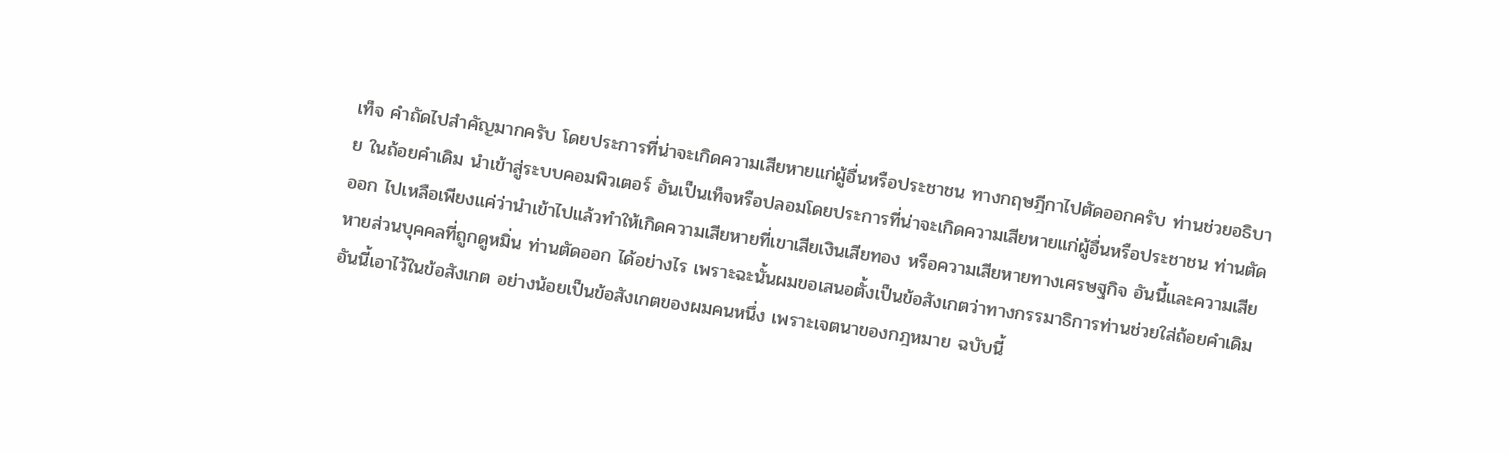เท็จ คําถัดไปสําคัญมากครับ โดยประการที่น่าจะเกิดความเสียหายแก่ผู้อื่นหรือประชาชน ทางกฤษฎีกาไปตัดออกครับ ท่านช่วยอธิบาย ในถ้อยคําเดิม นําเข้าสู่ระบบคอมพิวเตอร์ อันเป็นเท็จหรือปลอมโดยประการที่น่าจะเกิดความเสียหายแก่ผู้อื่นหรือประชาชน ท่านตัดออก ไปเหลือเพียงแค่ว่านําเข้าไปแล้วทําให้เกิดความเสียหายที่เขาเสียเงินเสียทอง หรือความเสียหายทางเศรษฐกิจ อันนี้และความเสียหายส่วนบุคคลที่ถูกดูหมิ่น ท่านตัดออก ได้อย่างไร เพราะฉะนั้นผมขอเสนอตั้งเป็นข้อสังเกตว่าทางกรรมาธิการท่านช่วยใส่ถ้อยคําเดิม อันนี้เอาไว้ในข้อสังเกต อย่างน้อยเป็นข้อสังเกตของผมคนหนึ่ง เพราะเจตนาของกฎหมาย ฉบับนี้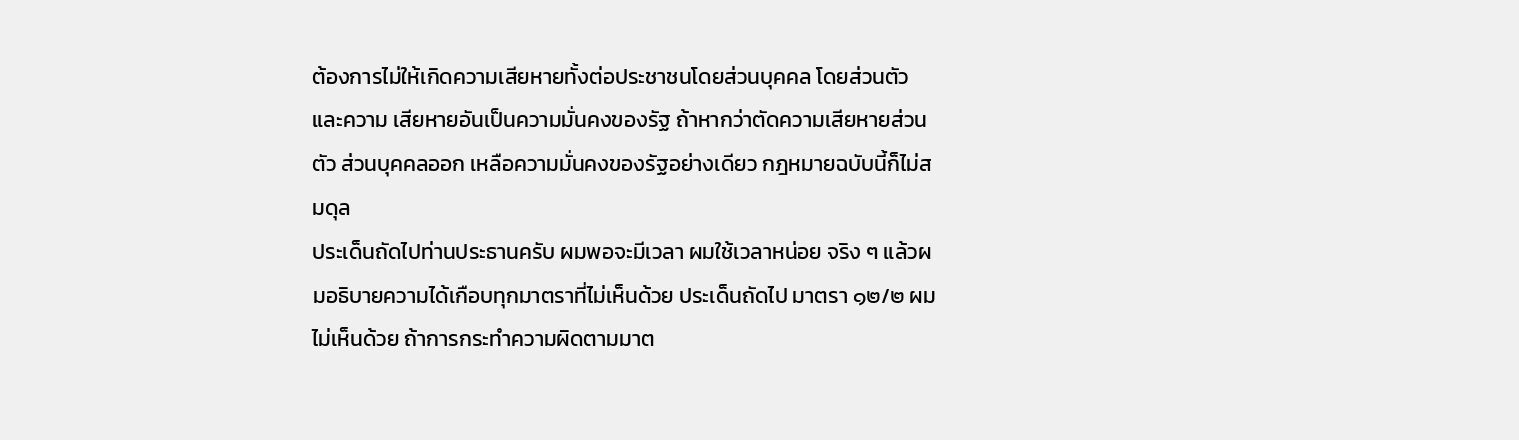ต้องการไม่ให้เกิดความเสียหายทั้งต่อประชาชนโดยส่วนบุคคล โดยส่วนตัว และความ เสียหายอันเป็นความมั่นคงของรัฐ ถ้าหากว่าตัดความเสียหายส่วนตัว ส่วนบุคคลออก เหลือความมั่นคงของรัฐอย่างเดียว กฎหมายฉบับนี้ก็ไม่สมดุล
ประเด็นถัดไปท่านประธานครับ ผมพอจะมีเวลา ผมใช้เวลาหน่อย จริง ๆ แล้วผมอธิบายความได้เกือบทุกมาตราที่ไม่เห็นด้วย ประเด็นถัดไป มาตรา ๑๒/๒ ผมไม่เห็นด้วย ถ้าการกระทําความผิดตามมาต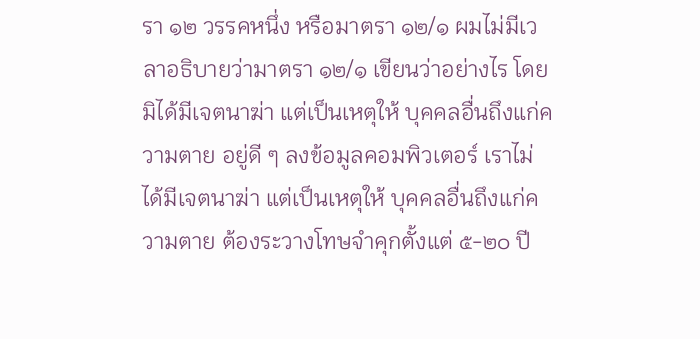รา ๑๒ วรรคหนึ่ง หรือมาตรา ๑๒/๑ ผมไม่มีเวลาอธิบายว่ามาตรา ๑๒/๑ เขียนว่าอย่างไร โดยมิได้มีเจตนาฆ่า แต่เป็นเหตุให้ บุคคลอื่นถึงแก่ความตาย อยู่ดี ๆ ลงข้อมูลคอมพิวเตอร์ เราไม่ได้มีเจตนาฆ่า แต่เป็นเหตุให้ บุคคลอื่นถึงแก่ความตาย ต้องระวางโทษจําคุกตั้งแต่ ๕-๒๐ ปี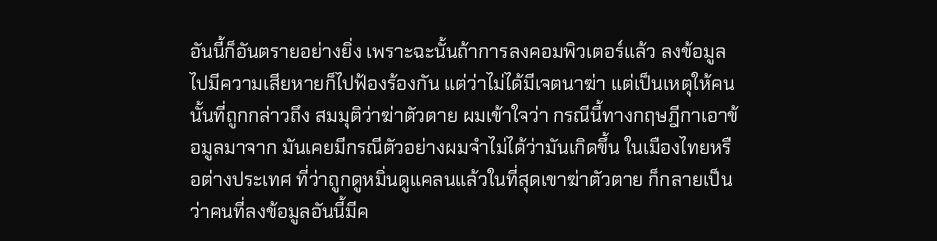อันนี้ก็อันตรายอย่างยิ่ง เพราะฉะนั้นถ้าการลงคอมพิวเตอร์แล้ว ลงข้อมูลไปมีความเสียหายก็ไปฟ้องร้องกัน แต่ว่าไม่ได้มีเจตนาฆ่า แต่เป็นเหตุให้คนนั้นที่ถูกกล่าวถึง สมมุติว่าฆ่าตัวตาย ผมเข้าใจว่า กรณีนี้ทางกฤษฎีกาเอาข้อมูลมาจาก มันเคยมีกรณีตัวอย่างผมจําไม่ได้ว่ามันเกิดขึ้น ในเมืองไทยหรือต่างประเทศ ที่ว่าถูกดูหมิ่นดูแคลนแล้วในที่สุดเขาฆ่าตัวตาย ก็กลายเป็นว่าคนที่ลงข้อมูลอันนี้มีค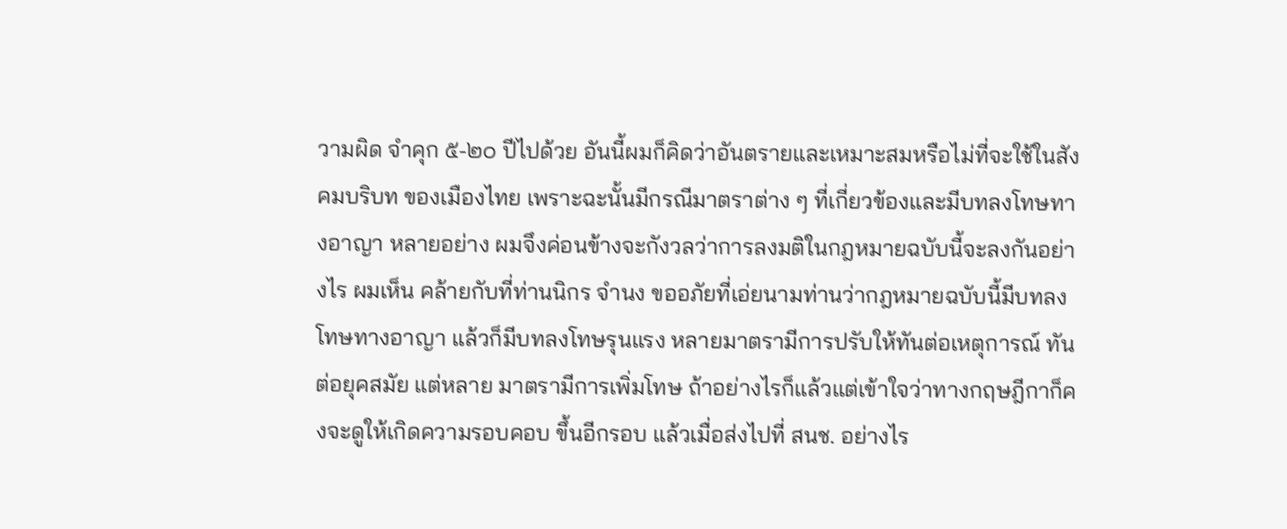วามผิด จําคุก ๕-๒๐ ปีไปด้วย อันนี้ผมก็คิดว่าอันตรายและเหมาะสมหรือไม่ที่จะใช้ในสังคมบริบท ของเมืองไทย เพราะฉะนั้นมีกรณีมาตราต่าง ๆ ที่เกี่ยวข้องและมีบทลงโทษทางอาญา หลายอย่าง ผมจึงค่อนข้างจะกังวลว่าการลงมติในกฎหมายฉบับนี้จะลงกันอย่างไร ผมเห็น คล้ายกับที่ท่านนิกร จํานง ขออภัยที่เอ่ยนามท่านว่ากฎหมายฉบับนี้มีบทลงโทษทางอาญา แล้วก็มีบทลงโทษรุนแรง หลายมาตรามีการปรับให้ทันต่อเหตุการณ์ ทันต่อยุคสมัย แต่หลาย มาตรามีการเพิ่มโทษ ถ้าอย่างไรก็แล้วแต่เข้าใจว่าทางกฤษฎีกาก็คงจะดูให้เกิดความรอบคอบ ขึ้นอีกรอบ แล้วเมื่อส่งไปที่ สนช. อย่างไร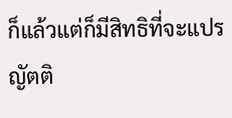ก็แล้วแต่ก็มีสิทธิที่จะแปรญัตติ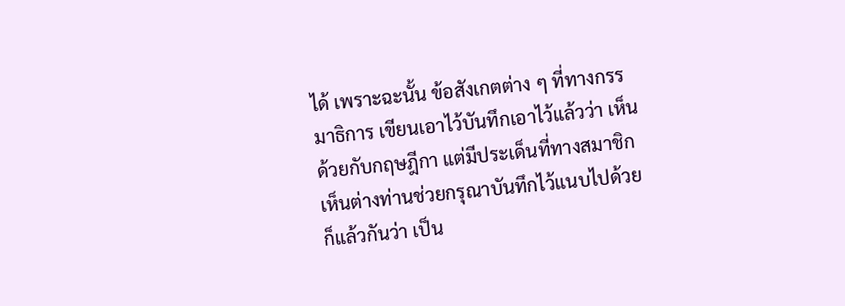ได้ เพราะฉะนั้น ข้อสังเกตต่าง ๆ ที่ทางกรรมาธิการ เขียนเอาไว้บันทึกเอาไว้แล้วว่า เห็นด้วยกับกฤษฎีกา แต่มีประเด็นที่ทางสมาชิกเห็นต่างท่านช่วยกรุณาบันทึกไว้แนบไปด้วยก็แล้วกันว่า เป็น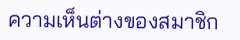ความเห็นต่างของสมาชิก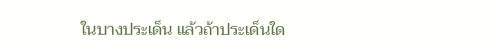ในบางประเด็น แล้วถ้าประเด็นใด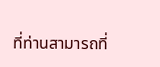ที่ท่านสามารถที่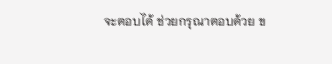จะตอบได้ ช่วยกรุณาตอบด้วย ข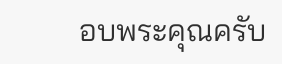อบพระคุณครับ